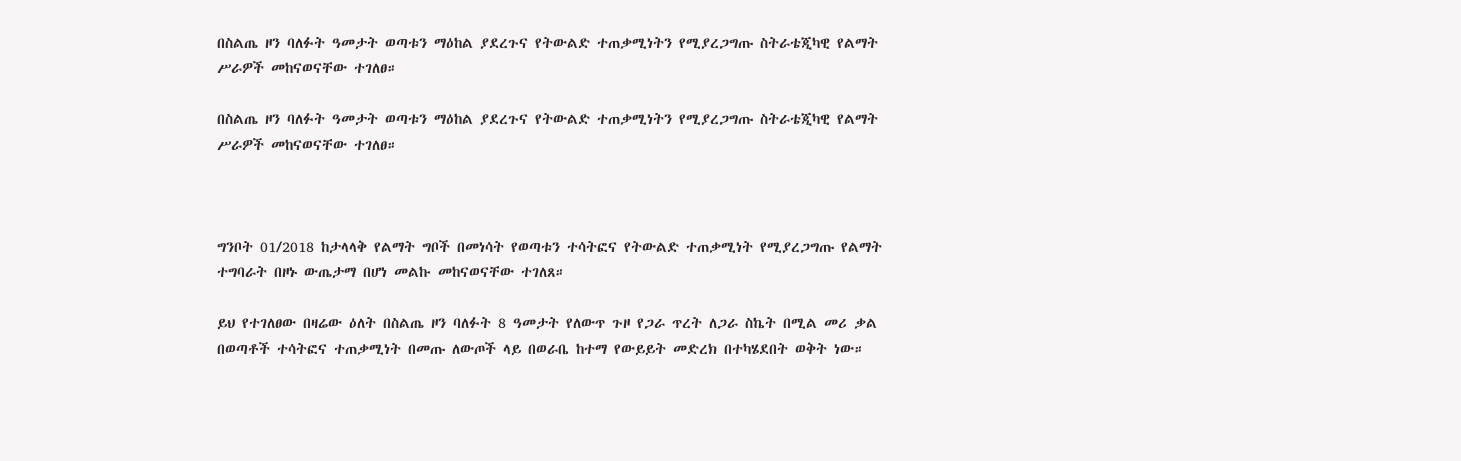በስልጤ ዞን ባለፉት ዓመታት ወጣቱን ማዕከል ያደረጉና የትውልድ ተጠቃሚነትን የሚያረጋግጡ ስትራቴጂካዊ የልማት ሥራዎች መከናወናቸው ተገለፀ።

በስልጤ ዞን ባለፉት ዓመታት ወጣቱን ማዕከል ያደረጉና የትውልድ ተጠቃሚነትን የሚያረጋግጡ ስትራቴጂካዊ የልማት ሥራዎች መከናወናቸው ተገለፀ።



ግንቦት 01/2018 ከታላላቅ የልማት ግቦች በመነሳት የወጣቱን ተሳትፎና የትውልድ ተጠቃሚነት የሚያረጋግጡ የልማት ተግባራት በዞኑ ውጤታማ በሆነ መልኩ መከናወናቸው ተገለጸ።

ይህ የተገለፀው በዛሬው ዕለት በስልጤ ዞን ባለፉት 8 ዓመታት የለውጥ ጉዞ የጋራ ጥረት ለጋራ ስኬት በሚል መሪ ቃል በወጣቶች ተሳትፎና ተጠቃሚነት በመጡ ለውጦች ላይ በወራቤ ከተማ የውይይት መድረክ በተካሄደበት ወቅት ነው።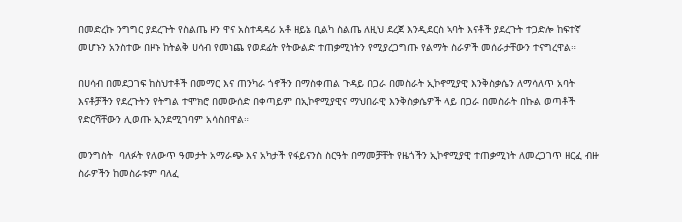በመድረኩ ንግግር ያደረጉት የስልጤ ዞን ዋና አስተዳዳሪ አቶ ዘይኔ ቢልካ ስልጤ ለዚህ ደረጀ እንዲደርስ ኣባት እናቶች ያደረጉት ተጋድሎ ከፍተኛ መሆኑን አንስተው በዞኑ ከትልቅ ሀሳብ የመነጨ የወደፊት የትውልድ ተጠቃሚነትን የሚያረጋግጡ የልማት ስራዎች መሰራታቸውን ተናግረዋል።

በሀሳብ በመደጋገፍ ከስህተቶች በመማር እና ጠንካራ ጎኖችን በማስቀጠል ጉዳይ በጋራ በመስራት ኢኮኖሚያዊ እንቅስቃሴን ለማሳለጥ አባት እናቶቻችን የደረጉትን የትግል ተሞክሮ በመውሰድ በቀጣይም በኢኮኖሚያዊና ማህበራዊ እንቅስቃሴዎች ላይ በጋራ በመስራት በኩል ወጣቶች የድርሻቸውን ሊወጡ ኢንደሚገባም አሳስበዋል።

መንግስት  ባለፉት የለውጥ ዓመታት አማራጭ እና አካታች የፋይናንስ ስርዓት በማመቻቸት የዜጎችን ኢኮኖሚያዊ ተጠቃሚነት ለመረጋገጥ ዘርፈ ብዙ ስራዎችን ከመስራቱም ባለፈ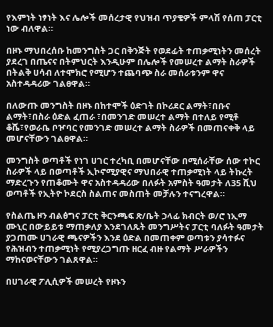የእምነት ነፃነት እና ሌሎች መሰረታዊ የህዝብ ጥያቄዎች ምላሽ የሰጠ ፓርቲ ነው ብለዋል።

በዞኑ ማህበረሰቡ ከመንግስት ጋር በቅንጅት የወደፊት ተጠቃሚነትን መሰረት ያደረገ በጤናና በትምህርት እንዲሁም በሌሎች የመሠረተ ልማት ስራዎች በትልቅ ሀሳብ ለተሞክሮ የሚሆን ተጨባጭ ስራ መሰራቱንም ዋና አስተዳዳሪው ገልፀዋል።

በለውጡ መንግስት በዞኑ በከተሞች ዕድገት በኮሪደር ልማት፣በቡና ልማት፣በስራ ዕድል ፈጠራ ፣በመንገድ መሠረተ ልማት በተለይ የሚቶ ቆሼ፣የወራቤ ቦዦባር የመንገድ መሠረተ ልማት ስራዎች በመጠናቀቅ ላይ መሆናቸውን ገልፀዋል።

መንግስት ወጣቶች የነገ ሀገር ተረካቢ በመሆናቸው በሚሰራቸው ሰው ተኮር ስራዎች ላይ በወጣቶች ኢኮኖሚያዊና ማህበራዊ ተጠቃሚነት ላይ ትኩረት ማድረጉን የጠቆሙት ዋና አስተዳዳሪው በለፉት አምስት ዓመታት ለ35 ሺህ ወጣቶች የኢትዮ ኮደርስ ስልጠና መስጠት መቻሉን ተናግረዋል።

የስልጤ ዞን ብልፅግና ፓርቲ ቅርንጫፍ ጽ/ቤት ኃላፊ ክብርት ወ/ሮ ነኢማ ሙኒር በውይይቱ ማጠቃለያ እንደገለጹት መንግሥትና ፓርቲ ባለፉት ዓመታት ያጋጠሙ ሀገራዊ ጫናዎችን እንደ ዕድል በመጠቀም ወጣቱን ያሳተፉና የሕዝብን ተጠቃሚነት የሚያረጋግጡ ዘርፈ ብዙ የልማት ሥራዎችን ማከናወናቸውን ገልጸዋል።

በሀገራዊ ፖሊሲዎች መሠረት የዞኑን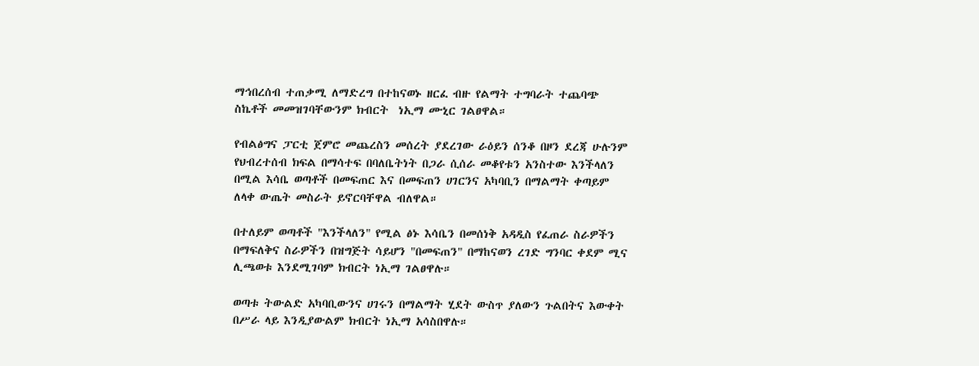ማኅበረሰብ ተጠቃሚ ለማድረግ በተከናወኑ ዘርፈ ብዙ የልማት ተግባራት ተጨባጭ ስኬቶች መመዝገባቸውንም ክብርት  ነኢማ ሙኒር ገልፀዋል።

የብልፅግና ፓርቲ ጀምሮ መጨረስን መሰረት ያደረገው ራዕይን ሰንቆ በዞን ደረጃ ሁሉንም የህብረተሰብ ክፍል በማሳተፍ በባለቤትነት በጋራ ሲሰራ መቆየቱን አንስተው እንችላለን በሚል እሳቤ ወጣቶች በመፍጠር እና በመፍጠን ሀገርንና አካባቢን በማልማት ቀጣይም ለላቀ ውጤት መስራት ይኖርባቸዋል ብለዋል።

በተለይም ወጣቶች "እንችላለን" የሚል ፅኑ እሳቤን በመሰነቅ አዳዲስ የፈጠራ ስራዎችን በማፍለቅና ስራዎችን በዝግጅት ሳይሆን "በመፍጠን" በማከናወን ረገድ ግንባር ቀደም ሚና ሊጫወቱ እንደሚገባም ክብርት ነኢማ ገልፀዋሉ።

ወጣቱ ትውልድ አካባቢውንና ሀገሩን በማልማት ሂደት ውስጥ ያለውን ጉልበትና እውቀት በሥራ ላይ እንዲያውልም ክብርት ነኢማ አሳስበዋሉ።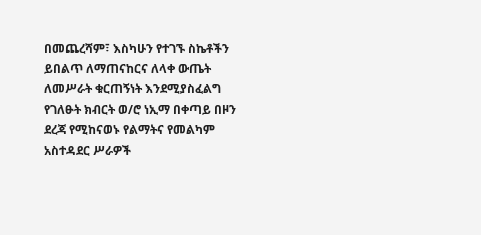በመጨረሻም፣ እስካሁን የተገኙ ስኬቶችን ይበልጥ ለማጠናከርና ለላቀ ውጤት ለመሥራት ቁርጠኝነት እንደሚያስፈልግ የገለፁት ክብርት ወ/ሮ ነኢማ በቀጣይ በዞን ደረጃ የሚከናወኑ የልማትና የመልካም አስተዳደር ሥራዎች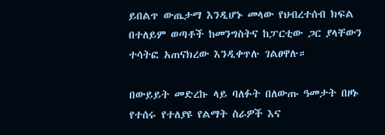ይበልጥ ውጤታማ እንዲሆኑ መላው የህብረተሰብ ክፍል በተለይም ወጣቶች ከመንግስትና ከፓርቲው ጋር ያላቸውን ተሳትፎ አጠናክረው እንዲቀጥሉ ገልፀዋሉ።

በውይይት መድረኩ ላይ ባለፉት በለውጡ ዓመታት በዞኑ የተሰሩ የተለያዩ የልማት ስራዎች እና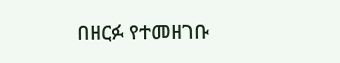በዘርፉ የተመዘገቡ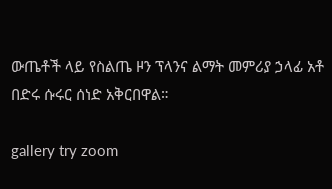ውጤቶች ላይ የስልጤ ዞን ፕላንና ልማት መምሪያ ኃላፊ አቶ በድሩ ሱሩር ሰነድ አቅርበዋል።

gallery try zoom